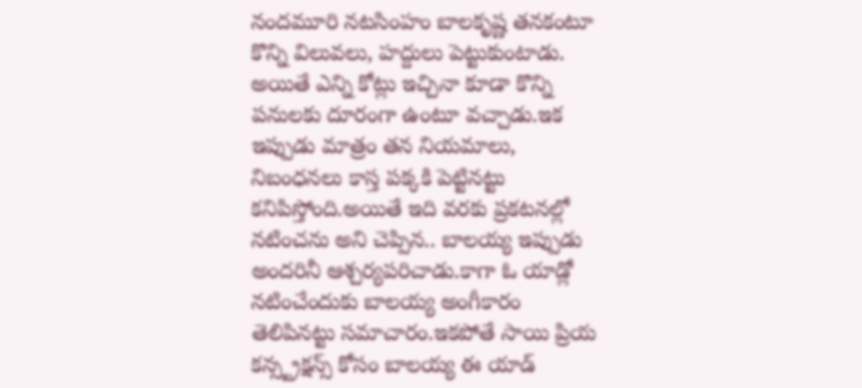నందమూరి నటసింహం బాలకృష్ణ తనకంటూ కొన్ని విలువలు, హద్దులు పెట్టుకుంటాడు. అయితే ఎన్ని కోట్లు ఇచ్చినా కూడా కొన్ని పనులకు దూరంగా ఉంటూ వచ్చాడు.ఇక ఇప్పుడు మాత్రం తన నియమాలు, నిబంధనలు కాస్త పక్కకి పెట్టినట్టు కనిపిస్తోంది.అయితే ఇది వరకు ప్రకటనల్లో నటించను అని చెప్పిన.. బాలయ్య ఇప్పుడు అందరినీ ఆశ్చర్యపరిచాడు.కాగా ఓ యాడ్లో నటించేందుకు బాలయ్య అంగీకారం తెలిపినట్టు సమాచారం.ఇకపోతే సాయి ప్రియ కన్స్ట్రక్షన్స్ కోసం బాలయ్య ఈ యాడ్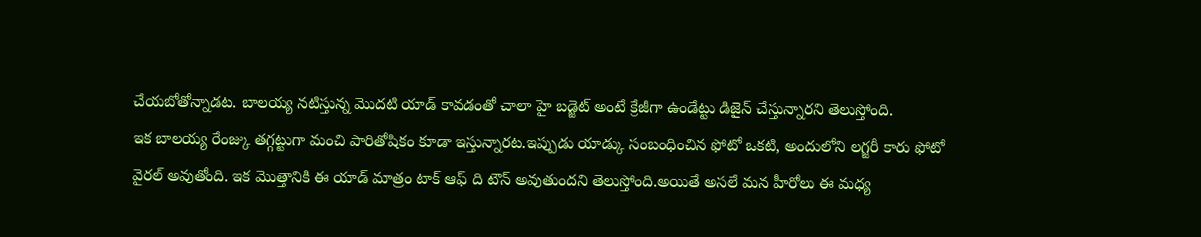చేయబోతోన్నాడట. బాలయ్య నటిస్తున్న మొదటి యాడ్ కావడంతో చాలా హై బడ్జెట్ అంటే క్రేజీగా ఉండేట్టు డిజైన్ చేస్తున్నారని తెలుస్తోంది.
ఇక బాలయ్య రేంజ్కు తగ్గట్టుగా మంచి పారితోషికం కూడా ఇస్తున్నారట.ఇప్పుడు యాడ్కు సంబంధించిన ఫోటో ఒకటి, అందులోని లగ్జరీ కారు ఫోటో వైరల్ అవుతోంది. ఇక మొత్తానికి ఈ యాడ్ మాత్రం టాక్ ఆఫ్ ది టౌన్ అవుతుందని తెలుస్తోంది.అయితే అసలే మన హీరోలు ఈ మధ్య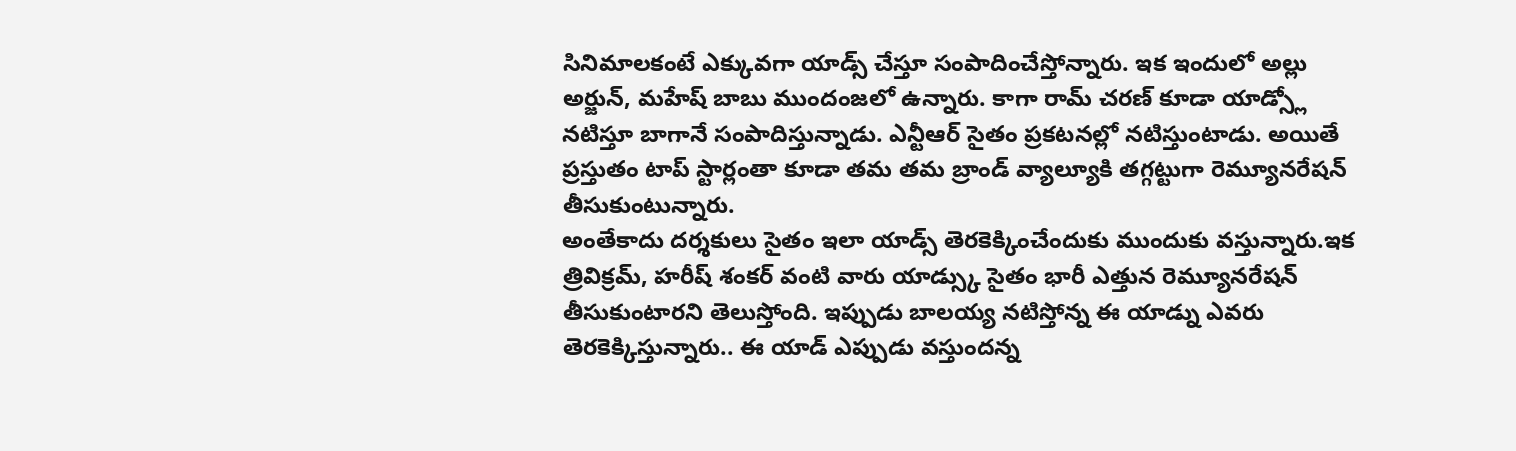సినిమాలకంటే ఎక్కువగా యాడ్స్ చేస్తూ సంపాదించేస్తోన్నారు. ఇక ఇందులో అల్లు అర్జున్, మహేష్ బాబు ముందంజలో ఉన్నారు. కాగా రామ్ చరణ్ కూడా యాడ్స్లో నటిస్తూ బాగానే సంపాదిస్తున్నాడు. ఎన్టీఆర్ సైతం ప్రకటనల్లో నటిస్తుంటాడు. అయితే ప్రస్తుతం టాప్ స్టార్లంతా కూడా తమ తమ బ్రాండ్ వ్యాల్యూకి తగ్గట్టుగా రెమ్యూనరేషన్ తీసుకుంటున్నారు.
అంతేకాదు దర్శకులు సైతం ఇలా యాడ్స్ తెరకెక్కించేందుకు ముందుకు వస్తున్నారు.ఇక త్రివిక్రమ్, హరీష్ శంకర్ వంటి వారు యాడ్స్కు సైతం భారీ ఎత్తున రెమ్యూనరేషన్ తీసుకుంటారని తెలుస్తోంది. ఇప్పుడు బాలయ్య నటిస్తోన్న ఈ యాడ్ను ఎవరు తెరకెక్కిస్తున్నారు.. ఈ యాడ్ ఎప్పుడు వస్తుందన్న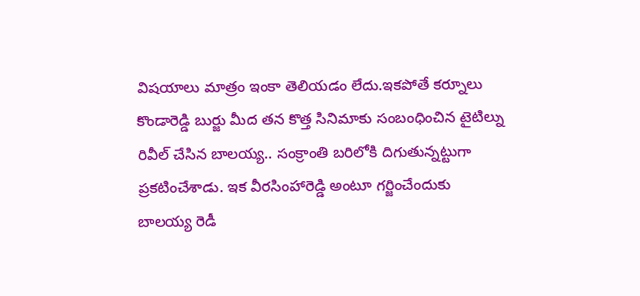విషయాలు మాత్రం ఇంకా తెలియడం లేదు.ఇకపోతే కర్నూలు కొండారెడ్డి బుర్జు మీద తన కొత్త సినిమాకు సంబంధించిన టైటిల్ను రివీల్ చేసిన బాలయ్య.. సంక్రాంతి బరిలోకి దిగుతున్నట్టుగా ప్రకటించేశాడు. ఇక వీరసింహారెడ్డి అంటూ గర్జించేందుకు బాలయ్య రెడీ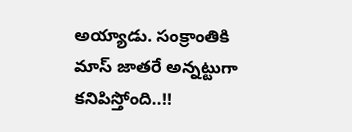అయ్యాడు. సంక్రాంతికి మాస్ జాతరే అన్నట్టుగా కనిపిస్తోంది..!!